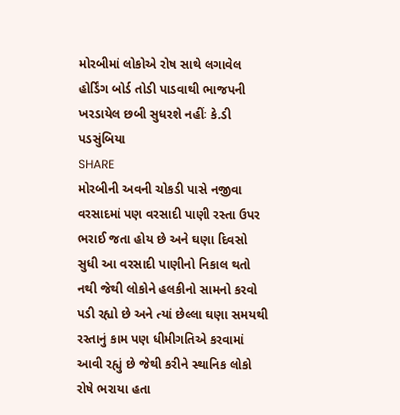મોરબીમાં લોકોએ રોષ સાથે લગાવેલ હોર્ડિંગ બોર્ડ તોડી પાડવાથી ભાજપની ખરડાયેલ છબી સુધરશે નહીંઃ કે.ડી પડસુંબિયા
SHARE
મોરબીની અવની ચોકડી પાસે નજીવા વરસાદમાં પણ વરસાદી પાણી રસ્તા ઉપર ભરાઈ જતા હોય છે અને ઘણા દિવસો સુધી આ વરસાદી પાણીનો નિકાલ થતો નથી જેથી લોકોને હલકીનો સામનો કરવો પડી રહ્યો છે અને ત્યાં છેલ્લા ઘણા સમયથી રસ્તાનું કામ પણ ધીમીગતિએ કરવામાં આવી રહ્યું છે જેથી કરીને સ્થાનિક લોકો રોષે ભરાયા હતા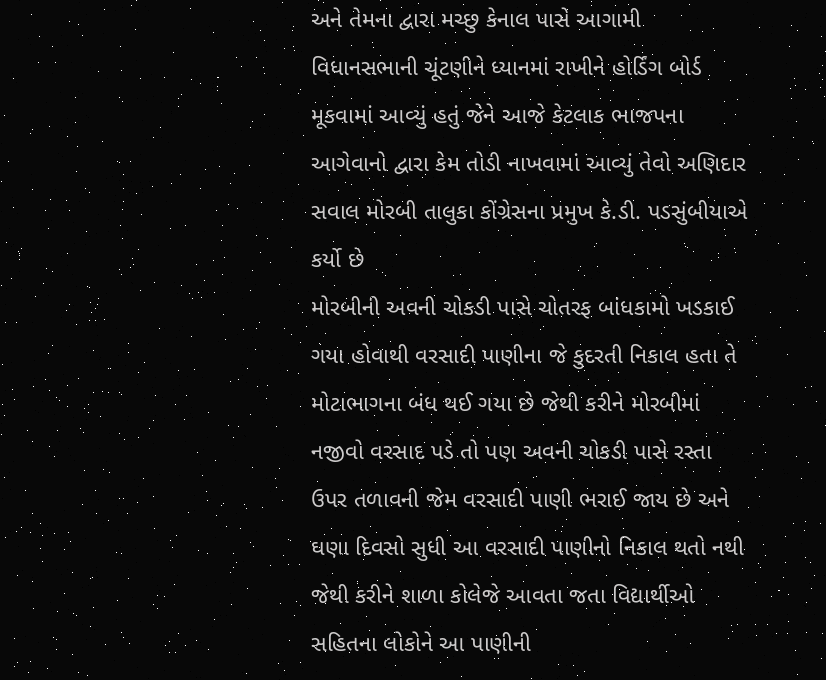અને તેમના દ્વારા મચ્છુ કેનાલ પાસે આગામી વિધાનસભાની ચૂંટણીને ધ્યાનમાં રાખીને હોર્ડિંગ બોર્ડ મૂકવામાં આવ્યું હતું જેને આજે કેટલાક ભાજપના આગેવાનો દ્વારા કેમ તોડી નાખવામાં આવ્યું તેવો અણિદાર સવાલ મોરબી તાલુકા કોંગ્રેસના પ્રમુખ કે.ડી. પડસુંબીયાએ કર્યો છે
મોરબીની અવની ચોકડી પાસે ચોતરફ બાંધકામો ખડકાઈ ગયા હોવાથી વરસાદી પાણીના જે કુદરતી નિકાલ હતા તે મોટાભાગના બંધ થઈ ગયા છે જેથી કરીને મોરબીમાં નજીવો વરસાદ પડે તો પણ અવની ચોકડી પાસે રસ્તા ઉપર તળાવની જેમ વરસાદી પાણી ભરાઈ જાય છે અને ઘણા દિવસો સુધી આ વરસાદી પાણીનો નિકાલ થતો નથી જેથી કરીને શાળા કોલેજે આવતા જતા વિદ્યાર્થીઓ સહિતના લોકોને આ પાણીની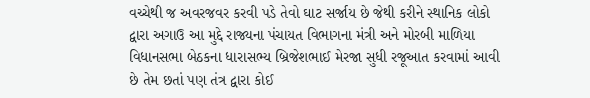વચ્ચેથી જ અવરજવર કરવી પડે તેવો ઘાટ સર્જાય છે જેથી કરીને સ્થાનિક લોકો દ્વારા અગાઉ આ મુદ્દે રાજ્યના પંચાયત વિભાગના મંત્રી અને મોરબી માળિયા વિધાનસભા બેઠકના ધારાસભ્ય બ્રિજેશભાઈ મેરજા સુધી રજૂઆત કરવામાં આવી છે તેમ છતાં પણ તંત્ર દ્વારા કોઈ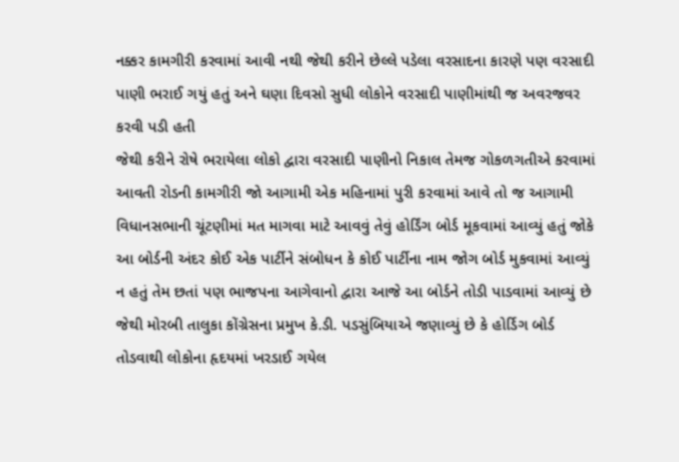નક્કર કામગીરી કરવામાં આવી નથી જેથી કરીને છેલ્લે પડેલા વરસાદના કારણે પણ વરસાદી પાણી ભરાઈ ગયું હતું અને ઘણા દિવસો સુધી લોકોને વરસાદી પાણીમાંથી જ અવરજવર કરવી પડી હતી
જેથી કરીને રોષે ભરાયેલા લોકો દ્વારા વરસાદી પાણીનો નિકાલ તેમજ ગોકળગતીએ કરવામાં આવતી રોડની કામગીરી જો આગામી એક મહિનામાં પુરી કરવામાં આવે તો જ આગામી વિધાનસભાની ચૂંટણીમાં મત માગવા માટે આવવું તેવું હોર્ડિંગ બોર્ડ મૂકવામાં આવ્યું હતું જોકે આ બોર્ડની અંદર કોઈ એક પાર્ટીને સંબોધન કે કોઈ પાર્ટીના નામ જોગ બોર્ડ મુકવામાં આવ્યું ન હતું તેમ છતાં પણ ભાજપના આગેવાનો દ્વારા આજે આ બોર્ડને તોડી પાડવામાં આવ્યું છે જેથી મોરબી તાલુકા કોંગ્રેસના પ્રમુખ કે.ડી. પડસુંબિયાએ જણાવ્યું છે કે હોર્ડિગ બોર્ડ તોડવાથી લોકોના હૃદયમાં ખરડાઈ ગયેલ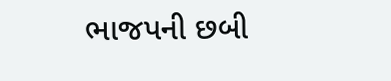ભાજપની છબી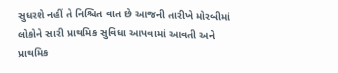સુધરશે નહીં તે નિશ્ચિત વાત છે આજની તારીખે મોરબીમાં લોકોને સારી પ્રાથમિક સુવિધા આપવામાં આવતી અને પ્રાથમિક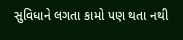સુવિધાને લગતા કામો પણ થતા નથી